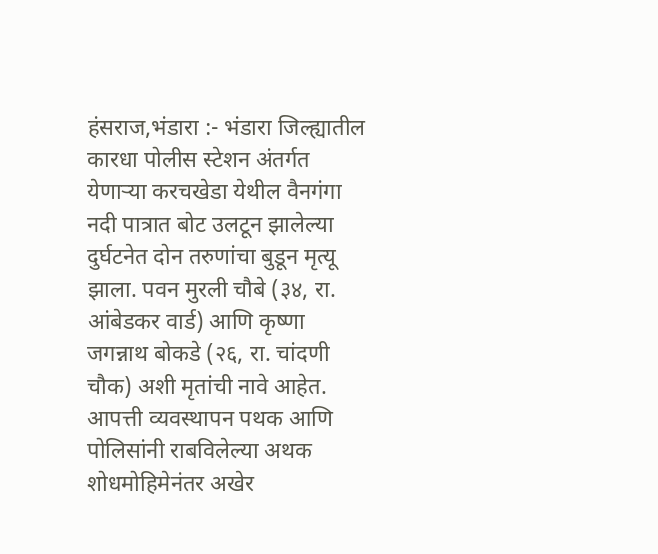हंसराज,भंडारा :- भंडारा जिल्ह्यातील कारधा पोलीस स्टेशन अंतर्गत येणाऱ्या करचखेडा येथील वैनगंगा नदी पात्रात बोट उलटून झालेल्या दुर्घटनेत दोन तरुणांचा बुडून मृत्यू झाला. पवन मुरली चौबे (३४, रा. आंबेडकर वार्ड) आणि कृष्णा जगन्नाथ बोकडे (२६, रा. चांदणी चौक) अशी मृतांची नावे आहेत. आपत्ती व्यवस्थापन पथक आणि पोलिसांनी राबविलेल्या अथक शोधमोहिमेनंतर अखेर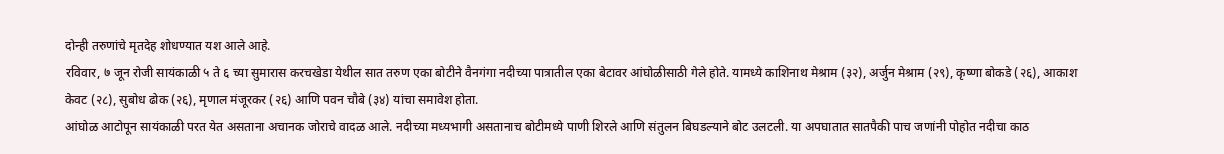दोन्ही तरुणांचे मृतदेह शोधण्यात यश आले आहे.
रविवार, ७ जून रोजी सायंकाळी ५ ते ६ च्या सुमारास करचखेडा येथील सात तरुण एका बोटीने वैनगंगा नदीच्या पात्रातील एका बेटावर आंघोळीसाठी गेले होते. यामध्ये काशिनाथ मेश्राम (३२), अर्जुन मेश्राम (२९), कृष्णा बोकडे (२६), आकाश केवट (२८), सुबोध ढोक (२६), मृणाल मंजूरकर (२६) आणि पवन चौबे (३४) यांचा समावेश होता.
आंघोळ आटोपून सायंकाळी परत येत असताना अचानक जोराचे वादळ आले. नदीच्या मध्यभागी असतानाच बोटीमध्ये पाणी शिरले आणि संतुलन बिघडल्याने बोट उलटली. या अपघातात सातपैकी पाच जणांनी पोहोत नदीचा काठ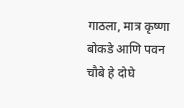गाठला, मात्र कृष्णा बोकडे आणि पवन चौबे हे दोघे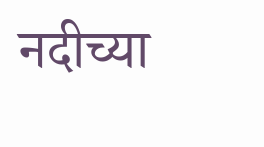नदीच्या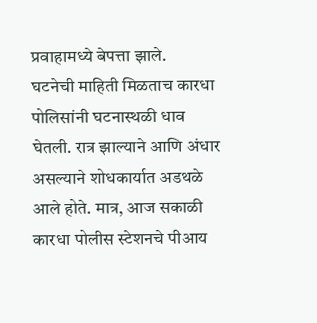प्रवाहामध्ये बेपत्ता झाले.
घटनेची माहिती मिळताच कारधा पोलिसांनी घटनास्थळी धाव घेतली. रात्र झाल्याने आणि अंधार असल्याने शोधकार्यात अडथळे आले होते. मात्र, आज सकाळी कारधा पोलीस स्टेशनचे पीआय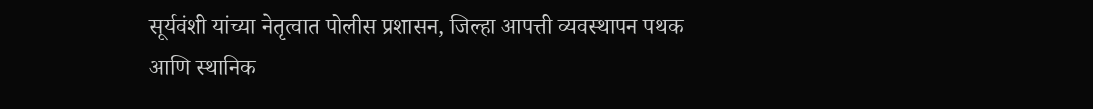सूर्यवंशी यांच्या नेतृत्वात पोलीस प्रशासन, जिल्हा आपत्ती व्यवस्थापन पथक आणि स्थानिक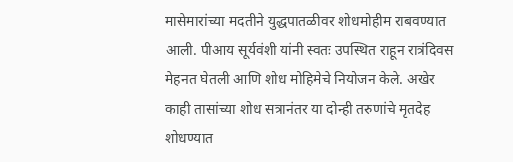मासेमारांच्या मदतीने युद्धपातळीवर शोधमोहीम राबवण्यात आली. पीआय सूर्यवंशी यांनी स्वतः उपस्थित राहून रात्रंदिवस मेहनत घेतली आणि शोध मोहिमेचे नियोजन केले. अखेर काही तासांच्या शोध सत्रानंतर या दोन्ही तरुणांचे मृतदेह शोधण्यात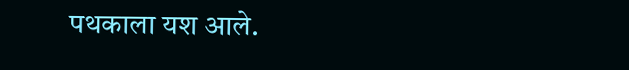पथकाला यश आले.